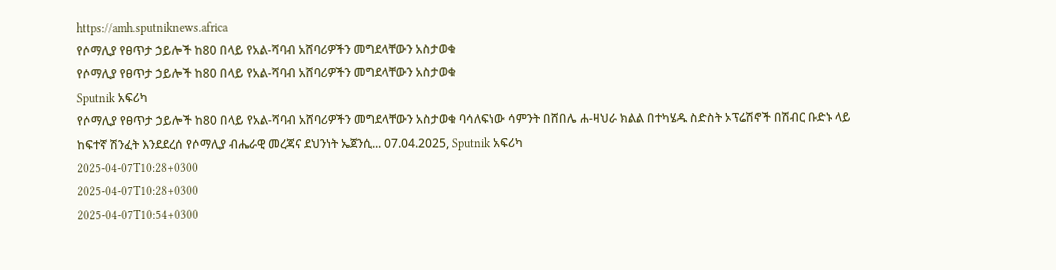https://amh.sputniknews.africa
የሶማሊያ የፀጥታ ኃይሎች ከ80 በላይ የአል-ሻባብ አሸባሪዎችን መግደላቸውን አስታወቁ
የሶማሊያ የፀጥታ ኃይሎች ከ80 በላይ የአል-ሻባብ አሸባሪዎችን መግደላቸውን አስታወቁ
Sputnik አፍሪካ
የሶማሊያ የፀጥታ ኃይሎች ከ80 በላይ የአል-ሻባብ አሸባሪዎችን መግደላቸውን አስታወቁ ባሳለፍነው ሳምንት በሸበሌ ሐ-ዛህራ ክልል በተካሄዱ ስድስት ኦፕሬሽኖች በሽብር ቡድኑ ላይ ከፍተኛ ሽንፈት እንደደረሰ የሶማሊያ ብሔራዊ መረጃና ደህንነት ኤጀንሲ... 07.04.2025, Sputnik አፍሪካ
2025-04-07T10:28+0300
2025-04-07T10:28+0300
2025-04-07T10:54+0300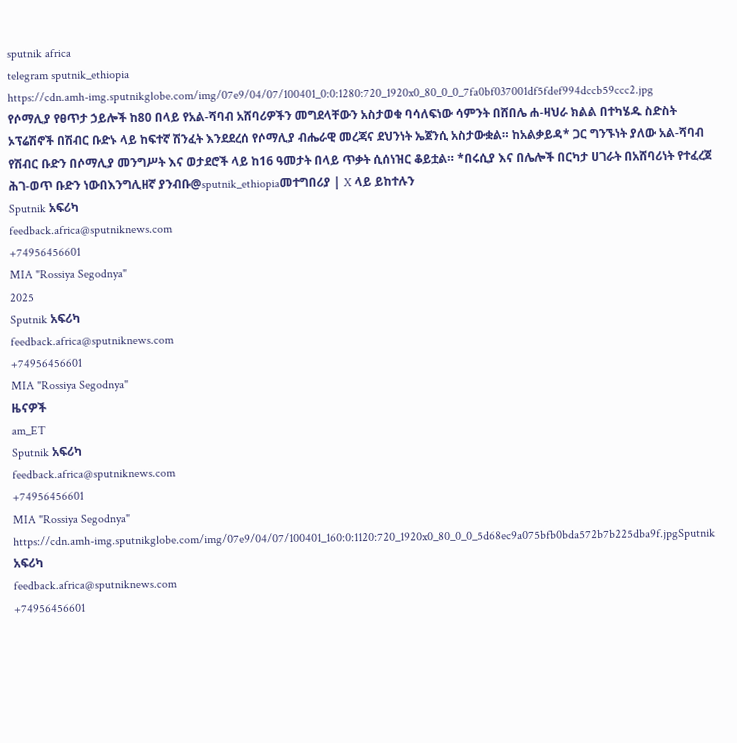sputnik africa
telegram sputnik_ethiopia
https://cdn.amh-img.sputnikglobe.com/img/07e9/04/07/100401_0:0:1280:720_1920x0_80_0_0_7fa0bf037001df5fdef994dccb59ccc2.jpg
የሶማሊያ የፀጥታ ኃይሎች ከ80 በላይ የአል-ሻባብ አሸባሪዎችን መግደላቸውን አስታወቁ ባሳለፍነው ሳምንት በሸበሌ ሐ-ዛህራ ክልል በተካሄዱ ስድስት ኦፕሬሽኖች በሽብር ቡድኑ ላይ ከፍተኛ ሽንፈት እንደደረሰ የሶማሊያ ብሔራዊ መረጃና ደህንነት ኤጀንሲ አስታውቋል። ከአልቃይዳ* ጋር ግንኙነት ያለው አል-ሻባብ የሽብር ቡድን በሶማሊያ መንግሥት እና ወታደሮች ላይ ከ16 ዓመታት በላይ ጥቃት ሲሰነዝር ቆይቷል። *በሩሲያ እና በሌሎች በርካታ ሀገራት በአሸባሪነት የተፈረጀ ሕገ-ወጥ ቡድን ነውበእንግሊዘኛ ያንብቡ@sputnik_ethiopiaመተግበሪያ | X ላይ ይከተሉን
Sputnik አፍሪካ
feedback.africa@sputniknews.com
+74956456601
MIA "Rossiya Segodnya"
2025
Sputnik አፍሪካ
feedback.africa@sputniknews.com
+74956456601
MIA "Rossiya Segodnya"
ዜናዎች
am_ET
Sputnik አፍሪካ
feedback.africa@sputniknews.com
+74956456601
MIA "Rossiya Segodnya"
https://cdn.amh-img.sputnikglobe.com/img/07e9/04/07/100401_160:0:1120:720_1920x0_80_0_0_5d68ec9a075bfb0bda572b7b225dba9f.jpgSputnik አፍሪካ
feedback.africa@sputniknews.com
+74956456601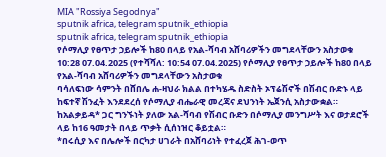MIA "Rossiya Segodnya"
sputnik africa, telegram sputnik_ethiopia
sputnik africa, telegram sputnik_ethiopia
የሶማሊያ የፀጥታ ኃይሎች ከ80 በላይ የአል-ሻባብ አሸባሪዎችን መግደላቸውን አስታወቁ
10:28 07.04.2025 (የተሻሻለ: 10:54 07.04.2025) የሶማሊያ የፀጥታ ኃይሎች ከ80 በላይ የአል-ሻባብ አሸባሪዎችን መግደላቸውን አስታወቁ
ባሳለፍነው ሳምንት በሸበሌ ሐ-ዛህራ ክልል በተካሄዱ ስድስት ኦፕሬሽኖች በሽብር ቡድኑ ላይ ከፍተኛ ሽንፈት እንደደረሰ የሶማሊያ ብሔራዊ መረጃና ደህንነት ኤጀንሲ አስታውቋል።
ከአልቃይዳ* ጋር ግንኙነት ያለው አል-ሻባብ የሽብር ቡድን በሶማሊያ መንግሥት እና ወታደሮች ላይ ከ16 ዓመታት በላይ ጥቃት ሲሰነዝር ቆይቷል።
*በሩሲያ እና በሌሎች በርካታ ሀገራት በአሸባሪነት የተፈረጀ ሕገ-ወጥ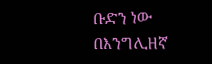ቡድን ነው
በእንግሊዘኛ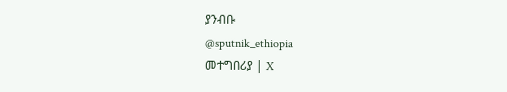ያንብቡ
@sputnik_ethiopia
መተግበሪያ | X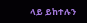ላይ ይከተሉን